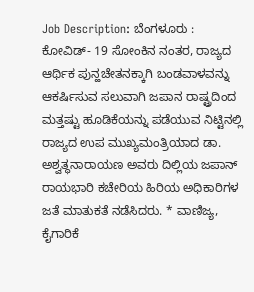Job Description: ಬೆಂಗಳೂರು : ಕೋವಿಡ್- 19 ಸೋಂಕಿನ ನಂತರ, ರಾಜ್ಯದ ಆರ್ಥಿಕ ಪುನ್ಹಚೇತನಕ್ಕಾಗಿ ಬಂಡವಾಳವನ್ನು ಆಕರ್ಷಿಸುವ ಸಲುವಾಗಿ ಜಪಾನ ರಾಷ್ಟ್ರದಿಂದ ಮತ್ತಷ್ಟು ಹೂಡಿಕೆಯನ್ನು ಪಡೆಯುವ ನಿಟ್ಟಿನಲ್ಲಿ ರಾಜ್ಯದ ಉಪ ಮುಖ್ಯಮಂತ್ರಿಯಾದ ಡಾ. ಅಶ್ವತ್ಥನಾರಾಯಣ ಅವರು ದಿಲ್ಲಿಯ ಜಪಾನ್ ರಾಯಭಾರಿ ಕಚೇರಿಯ ಹಿರಿಯ ಅಧಿಕಾರಿಗಳ ಜತೆ ಮಾತುಕತೆ ನಡೆಸಿದರು. * ವಾಣಿಜ್ಯ, ಕೈಗಾರಿಕೆ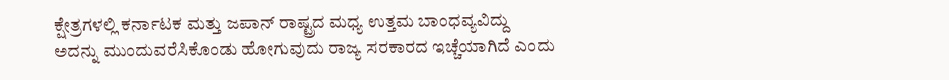ಕ್ಷೇತ್ರಗಳಲ್ಲಿ ಕರ್ನಾಟಕ ಮತ್ತು ಜಪಾನ್ ರಾಷ್ಟ್ರದ ಮಧ್ಯ ಉತ್ತಮ ಬಾಂಧವ್ಯವಿದ್ದು ಅದನ್ನು ಮುಂದುವರೆಸಿಕೊಂಡು ಹೋಗುವುದು ರಾಜ್ಯ ಸರಕಾರದ ಇಚ್ಚೆಯಾಗಿದೆ ಎಂದು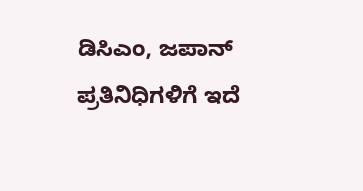ಡಿಸಿಎಂ, ಜಪಾನ್ ಪ್ರತಿನಿಧಿಗಳಿಗೆ ಇದೆ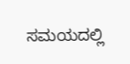ಸಮಯದಲ್ಲಿ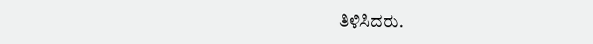ತಿಳಿಸಿದರು.